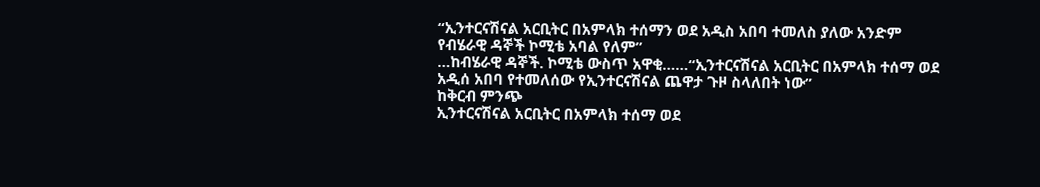“ኢንተርናሽናል አርቢትር በአምላክ ተሰማን ወደ አዲስ አበባ ተመለስ ያለው አንድም የብሄራዊ ዳኞች ኮሚቴ አባል የለም”
…ከብሄራዊ ዳኞች. ኮሚቴ ውስጥ አዋቂ……“ኢንተርናሽናል አርቢትር በአምላክ ተሰማ ወደ አዲሰ አበባ የተመለሰው የኢንተርናሽናል ጨዋታ ጉዞ ስላለበት ነው”
ከቅርብ ምንጭ
ኢንተርናሽናል አርቢትር በአምላክ ተሰማ ወደ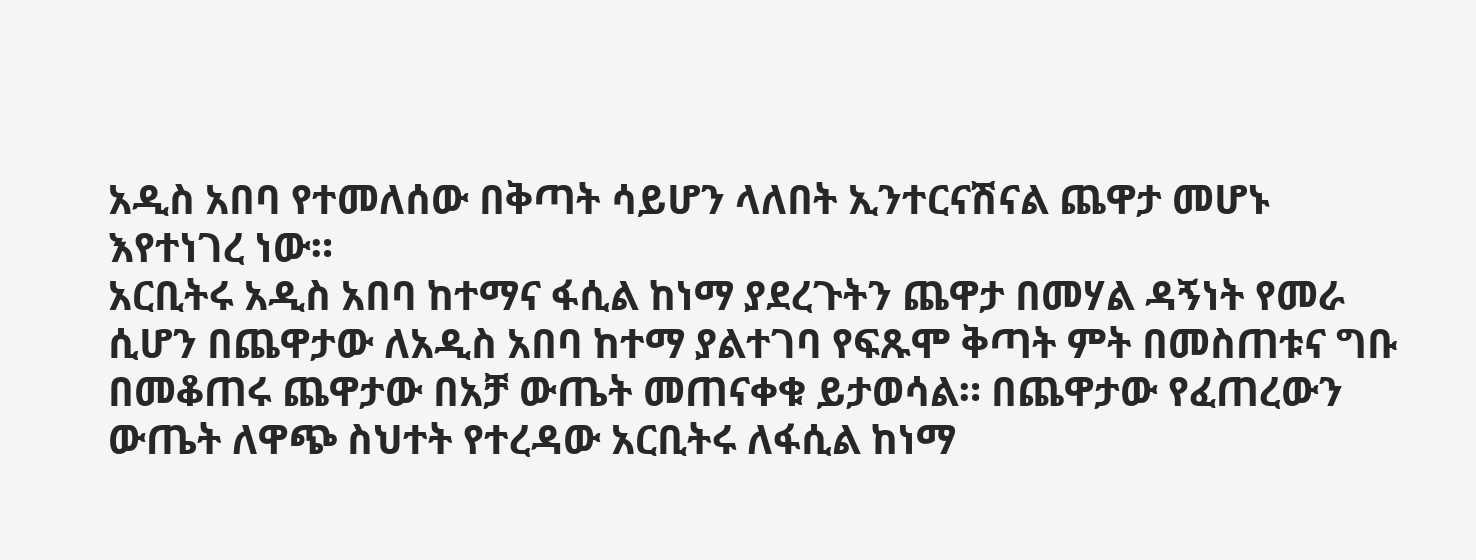አዲስ አበባ የተመለሰው በቅጣት ሳይሆን ላለበት ኢንተርናሽናል ጨዋታ መሆኑ እየተነገረ ነው።
አርቢትሩ አዲስ አበባ ከተማና ፋሲል ከነማ ያደረጉትን ጨዋታ በመሃል ዳኝነት የመራ ሲሆን በጨዋታው ለአዲስ አበባ ከተማ ያልተገባ የፍጹሞ ቅጣት ምት በመስጠቱና ግቡ በመቆጠሩ ጨዋታው በአቻ ውጤት መጠናቀቁ ይታወሳል። በጨዋታው የፈጠረውን ውጤት ለዋጭ ስህተት የተረዳው አርቢትሩ ለፋሲል ከነማ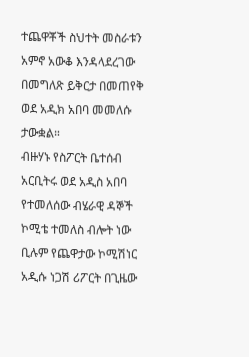ተጨዋቾች ስህተት መስራቱን አምኖ አውቆ እንዳላደረገው በመግለጽ ይቅርታ በመጠየቅ ወደ አዲክ አበባ መመለሱ ታውቋል።
ብዙሃኑ የስፖርት ቤተሰብ አርቢትሩ ወደ አዲስ አበባ የተመለሰው ብሄራዊ ዳኞች ኮሚቴ ተመለስ ብሎት ነው ቢሉም የጨዋታው ኮሚሽነር አዲሱ ነጋሽ ሪፖርት በጊዜው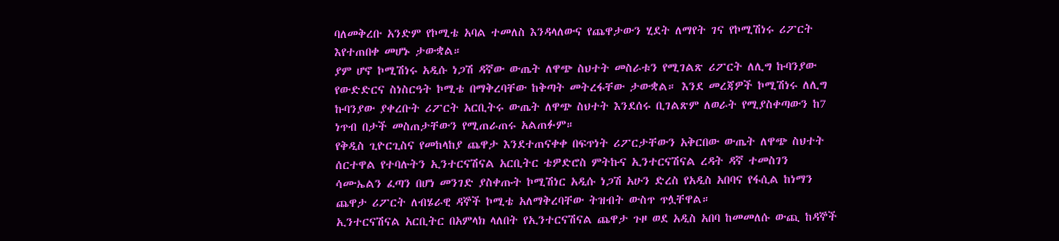ባለመቅረቡ አንድም የኮሚቴ አባል ተመለስ እንዳላለውና የጨዋታውን ሂደት ለማየት ገና የኮሚሽነሩ ሪፖርት እየተጠበቀ መሆኑ ታውቋል።
ያም ሆኖ ኮሚሽነሩ አዲሱ ነጋሽ ዳኛው ውጤት ለዋጭ ስህተት መስራቱን የሚገልጽ ሪፖርት ለሊግ ኩባንያው የውድድርና ስነስርዓት ኮሚቴ በማቅረባቸው ከቅጣት መትረፋቸው ታውቋል። እንደ መረጃዎች ኮሚሽነሩ ለሊግ ኩባንያው ያቀረቡት ሪፖርት አርቢትሩ ውጤት ለዋጭ ስህተት እንደሰሩ ቢገልጽም ለወራት የሚያስቀጣውን ከ7 ነጥብ በታች መስጠታቸውን የሚጠራጠሩ አልጠፉም።
የቅዲስ ጊዮርጊስና የመከላከያ ጨዋታ እንደተጠናቀቀ በፍጥነት ሪፖርታቸውን አቅርበው ውጤት ለዋጭ ስህተት ሰርተዋል የተባሉትን ኢንተርናሽናል አርቢትር ቴዎድሮስ ምትኩና ኢንተርናሽናል ረዳት ዳኛ ተመስገን ሳሙኤልን ፈጣን በሆነ መንገድ ያስቀጡት ኮሚሽነር አዲሱ ነጋሽ አሁን ድረስ የአዲስ አበባና የፋሲል ከነማን ጨዋታ ሪፖርት ለብሄራዊ ዳኞች ኮሚቴ አለማቅረባቸው ትዝብት ውስጥ ጥሏቸዋል።
ኢንተርናሽናል አርቢትር በአምላክ ላለበት የኢንተርናሽናል ጨዋታ ጉዞ ወደ አዲስ አበባ ከመመለሱ ውጪ ከዳኞች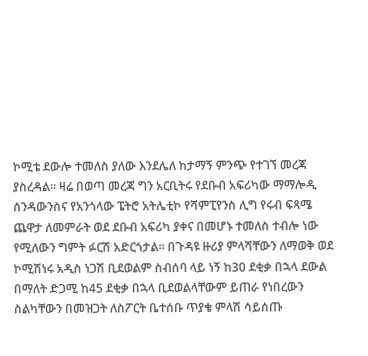ኮሚቴ ደውሎ ተመለስ ያለው እንደሌለ ከታማኝ ምንጭ የተገኘ መረጃ ያስረዳል። ዛሬ በወጣ መረጃ ግን አርቢትሩ የደቡብ አፍሪካው ማማሎዲ ሰንዳውንስና የአንጎላው ፔትሮ አትሌቲኮ የሻምፒየንስ ሊግ የሩብ ፍጻሜ ጨዋታ ለመምራት ወደ ደቡብ አፍሪካ ያቀና በመሆኑ ተመለስ ተብሎ ነው የሚለውን ግምት ፉርሽ አድርጎታል። በጉዳዩ ዙሪያ ምላሻቸውን ለማወቅ ወደ ኮሚሽነሩ አዲስ ነጋሽ ቢደወልም ስብሰባ ላይ ነኝ ከ30 ደቂቃ በኋላ ደውል በማለት ድጋሚ ከ45 ደቂቃ በኋላ ቢደወልላቸውም ይጠራ የነበረውን ስልካቸውን በመዝጋት ለስፖርት ቤተሰቡ ጥያቄ ምላሽ ሳይሰጡ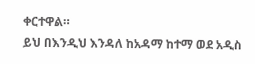ቀርተዋል።
ይህ በእንዲህ እንዳለ ከአዳማ ከተማ ወደ አዲስ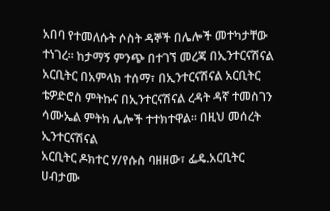አበባ የተመለሱት ሶስት ዳኞች በሌሎች መተካታቸው ተነገረ። ከታማኝ ምንጭ በተገኘ መረጃ በኢንተርናሽናል አርቢትር በአምላክ ተሰማ፣ በኢንተርናሽናል አርቢትር ቴዎድሮስ ምትኩና በኢንተርናሽናል ረዳት ዳኛ ተመስገን ሳሙኤል ምትክ ሌሎች ተተክተዋል። በዚህ መሰረት ኢንተርናሽናል
አርቢትር ዶክተር ሃ/የሱስ ባዘዘው፣ ፌዴ.አርቢትር ሀብታሙ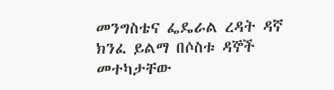መንግስቴና ፌዴራል ረዳት ዳኛ ክንፈ ይልማ በሶስቱ ዳኞች መተካታቸው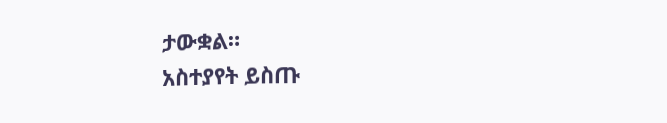ታውቋል።
አስተያየት ይስጡ